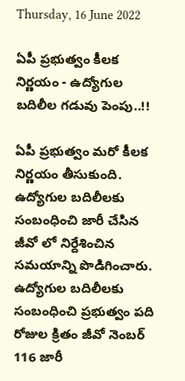Thursday, 16 June 2022

ఏపీ ప్రభుత్వం కీలక నిర్ణయం - ఉద్యోగుల బదిలీల గడువు పెంపు..!!

ఏపీ ప్రభుత్వం మరో కీలక నిర్ణయం తీసుకుంది. ఉద్యోగుల బదిలీలకు సంబంధించి జారీ చేసిన జీవో లో నిర్దేశించిన సమయాన్ని పొడిగించారు. ఉద్యోగుల బదిలీలకు సంబంధించి ప్రభుత్వం పది రోజుల క్రితం జీవో నెంబర్ 116 జారీ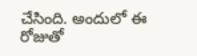చేసింది. అందులో ఈ రోజుతో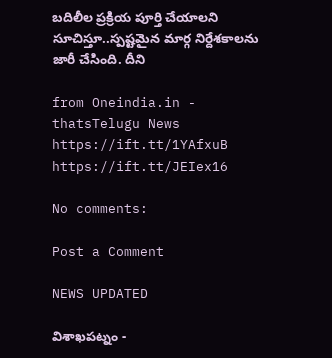బదిలీల ప్రక్రియ పూర్తి చేయాలని సూచిస్తూ..స్పష్టమైన మార్గ నిర్దేశకాలను జారీ చేసింది. దీని

from Oneindia.in - thatsTelugu News https://ift.tt/1YAfxuB
https://ift.tt/JEIex16

No comments:

Post a Comment

NEWS UPDATED

విశాఖపట్నం -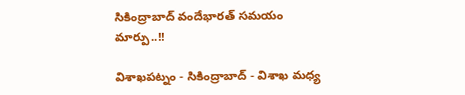సికింద్రాబాద్ వందేభారత్ సమయం మార్పు..!!

విశాఖపట్నం - సికింద్రాబాద్ - విశాఖ మధ్య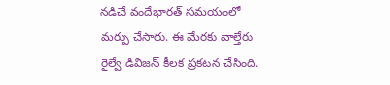నడిచే వందేభారత్ సమయంలో మర్పు చేసారు. ఈ మేరకు వాల్తేరు రైల్వే డివిజన్ కీలక ప్రకటన చేసింది.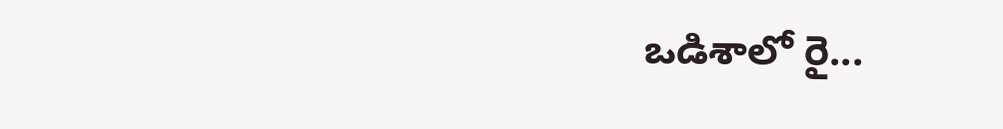ఒడిశాలో రై...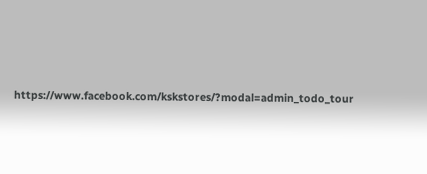https://www.facebook.com/kskstores/?modal=admin_todo_tour